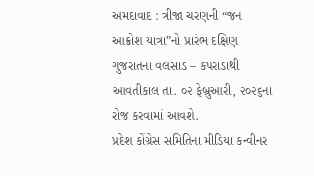અમદાવાદ : ત્રીજા ચરણની “જન આક્રોશ યાત્રા”નો પ્રારંભ દક્ષિણ ગુજરાતના વલસાડ – કપરાડાથી આવતીકાલ તા. ૦૨ ફેબ્રુઆરી, ૨૦૨૬ના રોજ કરવામાં આવશે.
પ્રદેશ કોંગ્રેસ સમિતિના મીડિયા કન્વીનર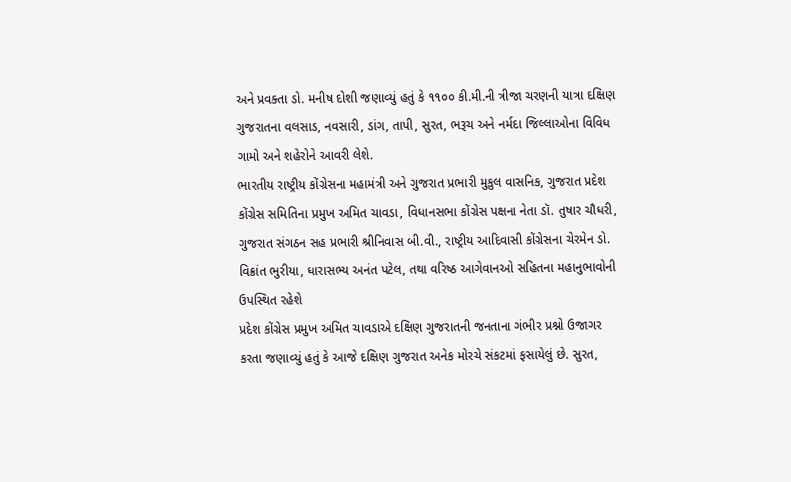અને પ્રવક્તા ડો. મનીષ દોશી જણાવ્યું હતું કે ૧૧૦૦ કી.મી.ની ત્રીજા ચરણની યાત્રા દક્ષિણ ગુજરાતના વલસાડ, નવસારી, ડાંગ, તાપી, સુરત, ભરૂચ અને નર્મદા જિલ્લાઓના વિવિધ ગામો અને શહેરોને આવરી લેશે.
ભારતીય રાષ્ટ્રીય કોંગ્રેસના મહામંત્રી અને ગુજરાત પ્રભારી મુકુલ વાસનિક, ગુજરાત પ્રદેશ કોંગ્રેસ સમિતિના પ્રમુખ અમિત ચાવડા, વિધાનસભા કોંગ્રેસ પક્ષના નેતા ડૉ. તુષાર ચૌધરી, ગુજરાત સંગઠન સહ પ્રભારી શ્રીનિવાસ બી.વી., રાષ્ટ્રીય આદિવાસી કોંગ્રેસના ચેરમેન ડો. વિક્રાંત ભુરીયા, ધારાસભ્ય અનંત પટેલ, તથા વરિષ્ઠ આગેવાનઓ સહિતના મહાનુભાવોની ઉપસ્થિત રહેશે
પ્રદેશ કોંગ્રેસ પ્રમુખ અમિત ચાવડાએ દક્ષિણ ગુજરાતની જનતાના ગંભીર પ્રશ્નો ઉજાગર કરતા જણાવ્યું હતું કે આજે દક્ષિણ ગુજરાત અનેક મોરચે સંકટમાં ફસાયેલું છે. સુરત,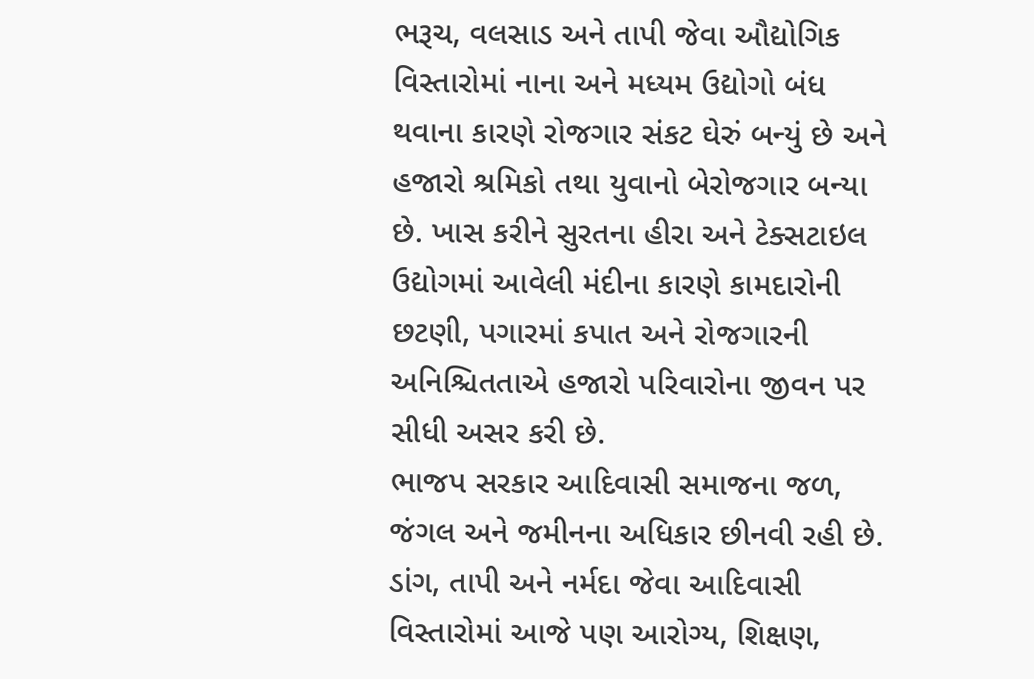ભરૂચ, વલસાડ અને તાપી જેવા ઔદ્યોગિક વિસ્તારોમાં નાના અને મધ્યમ ઉદ્યોગો બંધ થવાના કારણે રોજગાર સંકટ ઘેરું બન્યું છે અને હજારો શ્રમિકો તથા યુવાનો બેરોજગાર બન્યા છે. ખાસ કરીને સુરતના હીરા અને ટેક્સટાઇલ ઉદ્યોગમાં આવેલી મંદીના કારણે કામદારોની છટણી, પગારમાં કપાત અને રોજગારની અનિશ્ચિતતાએ હજારો પરિવારોના જીવન પર સીધી અસર કરી છે.
ભાજપ સરકાર આદિવાસી સમાજના જળ, જંગલ અને જમીનના અધિકાર છીનવી રહી છે. ડાંગ, તાપી અને નર્મદા જેવા આદિવાસી વિસ્તારોમાં આજે પણ આરોગ્ય, શિક્ષણ,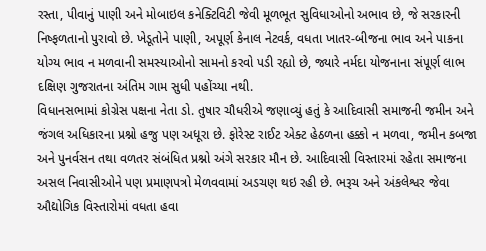રસ્તા, પીવાનું પાણી અને મોબાઇલ કનેક્ટિવિટી જેવી મૂળભૂત સુવિધાઓનો અભાવ છે, જે સરકારની નિષ્ફળતાનો પુરાવો છે. ખેડૂતોને પાણી, અપૂર્ણ કેનાલ નેટવર્ક, વધતા ખાતર-બીજના ભાવ અને પાકના યોગ્ય ભાવ ન મળવાની સમસ્યાઓનો સામનો કરવો પડી રહ્યો છે, જ્યારે નર્મદા યોજનાના સંપૂર્ણ લાભ દક્ષિણ ગુજરાતના અંતિમ ગામ સુધી પહોંચ્યા નથી.
વિધાનસભામાં કોગ્રેસ પક્ષના નેતા ડો. તુષાર ચૌધરીએ જણાવ્યું હતું કે આદિવાસી સમાજની જમીન અને જંગલ અધિકારના પ્રશ્નો હજુ પણ અધૂરા છે. ફોરેસ્ટ રાઈટ એક્ટ હેઠળના હક્કો ન મળવા, જમીન કબજા અને પુનર્વસન તથા વળતર સંબંધિત પ્રશ્નો અંગે સરકાર મૌન છે. આદિવાસી વિસ્તારમાં રહેતા સમાજના અસલ નિવાસીઓને પણ પ્રમાણપત્રો મેળવવામાં અડચણ થઇ રહી છે. ભરૂચ અને અંકલેશ્વર જેવા ઔદ્યોગિક વિસ્તારોમાં વધતા હવા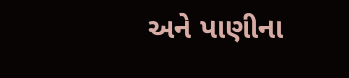અને પાણીના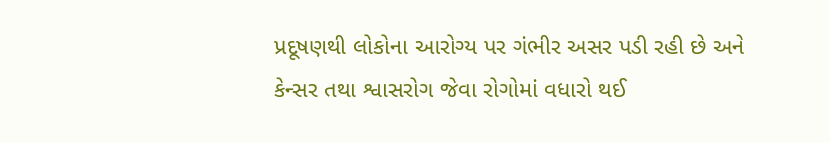પ્રદૂષણથી લોકોના આરોગ્ય પર ગંભીર અસર પડી રહી છે અને કેન્સર તથા શ્વાસરોગ જેવા રોગોમાં વધારો થઈ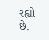રહ્યો છે.